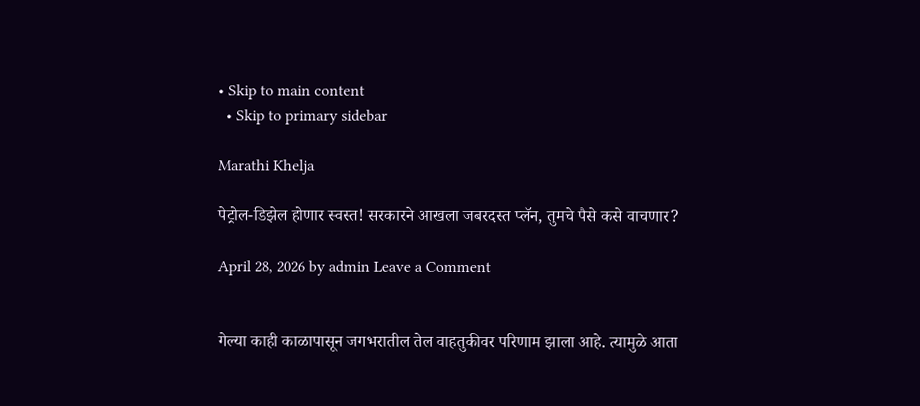• Skip to main content
  • Skip to primary sidebar

Marathi Khelja

पेट्रोल-डिझेल होणार स्वस्त! सरकारने आखला जबरदस्त प्लॅन, तुमचे पैसे कसे वाचणार?

April 28, 2026 by admin Leave a Comment


गेल्या काही काळापासून जगभरातील तेल वाहतुकीवर परिणाम झाला आहे. त्यामुळे आता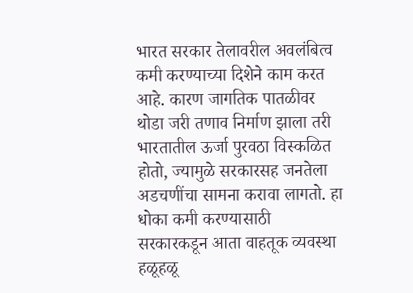भारत सरकार तेलावरील अवलंबित्व कमी करण्याच्या दिशेने काम करत आहे. कारण जागतिक पातळीवर थोडा जरी तणाव निर्माण झाला तरी भारतातील ऊर्जा पुरवठा विस्कळित होतो, ज्यामुळे सरकारसह जनतेला अडचणींचा सामना करावा लागतो. हा धोका कमी करण्यासाठी सरकारकडून आता वाहतूक व्यवस्था हळूहळू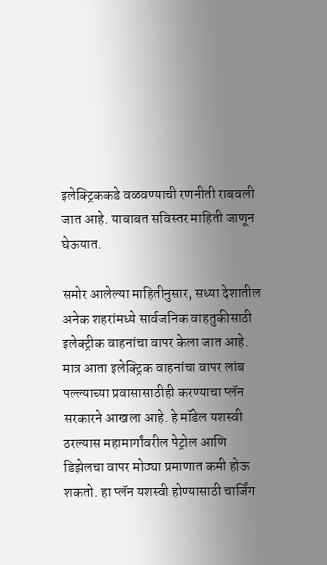इलेक्ट्रिककडे वळवण्याची रणनीती राबवली जात आहे. याबाबत सविस्तर माहिती जाणून घेऊयात.

समोर आलेल्या माहितीनुसार, सध्या देशातील अनेक शहरांमध्ये सार्वजनिक वाहतुकीसाठी इलेक्ट्रीक वाहनांचा वापर केला जात आहे. मात्र आता इलेक्ट्रिक वाहनांचा वापर लांब पल्ल्याच्या प्रवासासाठीही करण्याचा प्लॅन सरकारने आखला आहे. हे मॉडेल यशस्वी ठरल्यास महामार्गांवरील पेट्रोल आणि डिझेलचा वापर मोठ्या प्रमाणात कमी होऊ शकतो. हा प्लॅन यशस्वी होण्यासाठी चार्जिंग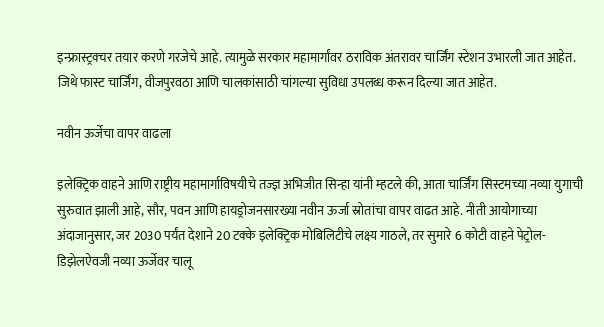इन्फ्रास्ट्रक्चर तयार करणे गरजेचे आहे. त्यामुळे सरकार महामार्गांवर ठराविक अंतरावर चार्जिंग स्टेशन उभारली जात आहेत. जिथे फास्ट चार्जिंग, वीजपुरवठा आणि चालकांसाठी चांगल्या सुविधा उपलब्ध करून दिल्या जात आहेत.

नवीन ऊर्जेचा वापर वाढला

इलेक्ट्रिक वाहने आणि राष्ट्रीय महामार्गाविषयीचे तज्ज्ञ अभिजीत सिन्हा यांनी म्हटले की, आता चार्जिंग सिस्टमच्या नव्या युगाची सुरुवात झाली आहे, सौर, पवन आणि हायड्रोजनसारख्या नवीन ऊर्जा स्रोतांचा वापर वाढत आहे. नीती आयोगाच्या अंदाजानुसार, जर 2030 पर्यंत देशाने 20 टक्के इलेक्ट्रिक मोबिलिटीचे लक्ष्य गाठले, तर सुमारे 6 कोटी वाहने पेट्रोल-डिझेलऐवजी नव्या ऊर्जेवर चालू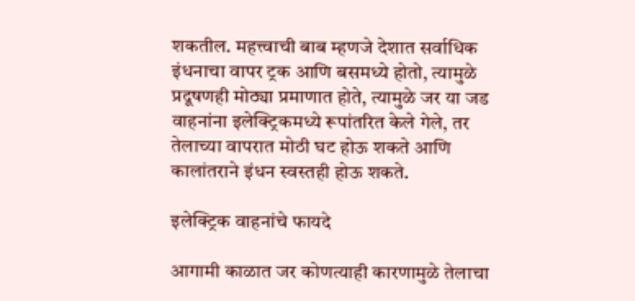शकतील. महत्त्वाची बाब म्हणजे देशात सर्वाधिक इंधनाचा वापर ट्रक आणि बसमध्ये होतो, त्यामुळे प्रदूषणही मोठ्या प्रमाणात होते, त्यामुळे जर या जड वाहनांना इलेक्ट्रिकमध्ये रूपांतरित केले गेले, तर तेलाच्या वापरात मोठी घट होऊ शकते आणि कालांतराने इंधन स्वस्तही होऊ शकते.

इलेक्ट्रिक वाहनांचे फायदे

आगामी काळात जर कोणत्याही कारणामुळे तेलाचा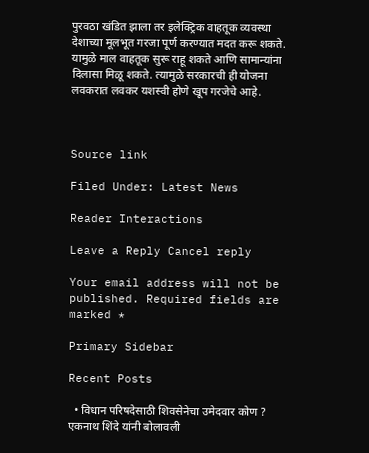पुरवठा खंडित झाला तर इलेक्ट्रिक वाहतूक व्यवस्था देशाच्या मूलभूत गरजा पूर्ण करण्यात मदत करू शकते. यामुळे माल वाहतूक सुरू राहू शकते आणि सामान्यांना दिलासा मिळू शकते. त्यामुळे सरकारची ही योजना लवकरात लवकर यशस्वी होणे खूप गरजेचे आहे.



Source link

Filed Under: Latest News

Reader Interactions

Leave a Reply Cancel reply

Your email address will not be published. Required fields are marked *

Primary Sidebar

Recent Posts

  • विधान परिषदेसाठी शिवसेनेचा उमेदवार कोण ? एकनाथ शिंदे यांनी बोलावली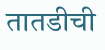तातडीची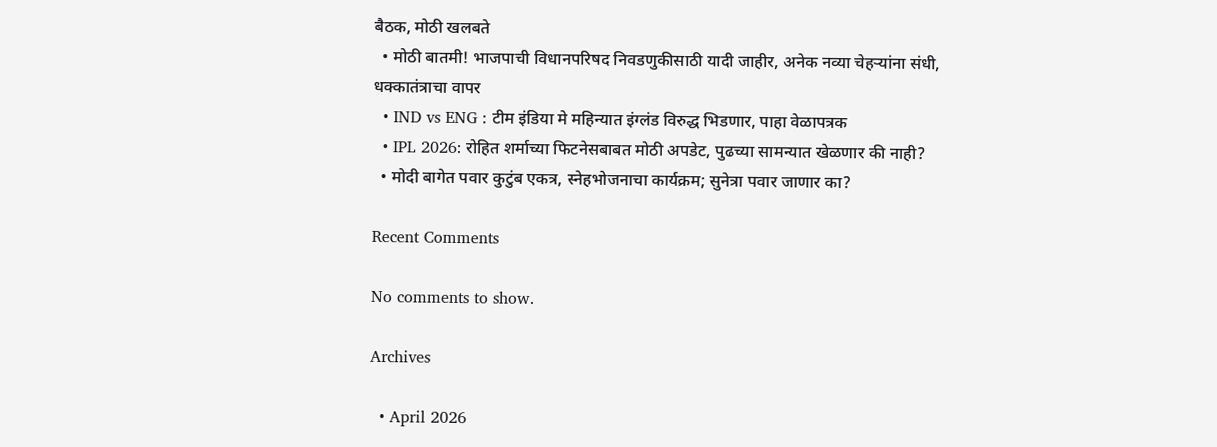बैठक, मोठी खलबते
  • मोठी बातमी! भाजपाची विधानपरिषद निवडणुकीसाठी यादी जाहीर, अनेक नव्या चेहऱ्यांना संधी, धक्कातंत्राचा वापर
  • IND vs ENG : टीम इंडिया मे महिन्यात इंग्लंड विरुद्ध भिडणार, पाहा वेळापत्रक
  • IPL 2026: रोहित शर्माच्या फिटनेसबाबत मोठी अपडेट, पुढच्या सामन्यात खेळणार की नाही?
  • मोदी बागेत पवार कुटुंब एकत्र, स्नेहभोजनाचा कार्यक्रम; सुनेत्रा पवार जाणार का?

Recent Comments

No comments to show.

Archives

  • April 2026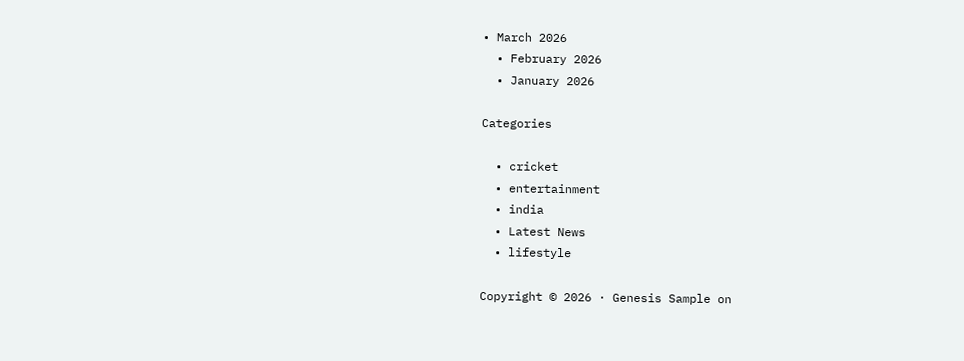• March 2026
  • February 2026
  • January 2026

Categories

  • cricket
  • entertainment
  • india
  • Latest News
  • lifestyle

Copyright © 2026 · Genesis Sample on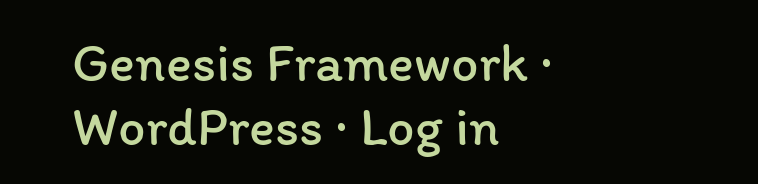Genesis Framework · WordPress · Log in